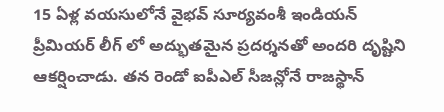15 ఏళ్ల వయసులోనే వైభవ్ సూర్యవంశీ ఇండియన్ ప్రీమియర్ లీగ్ లో అద్భుతమైన ప్రదర్శనతో అందరి దృష్టిని ఆకర్షించాడు. తన రెండో ఐపీఎల్ సీజన్లోనే రాజస్థాన్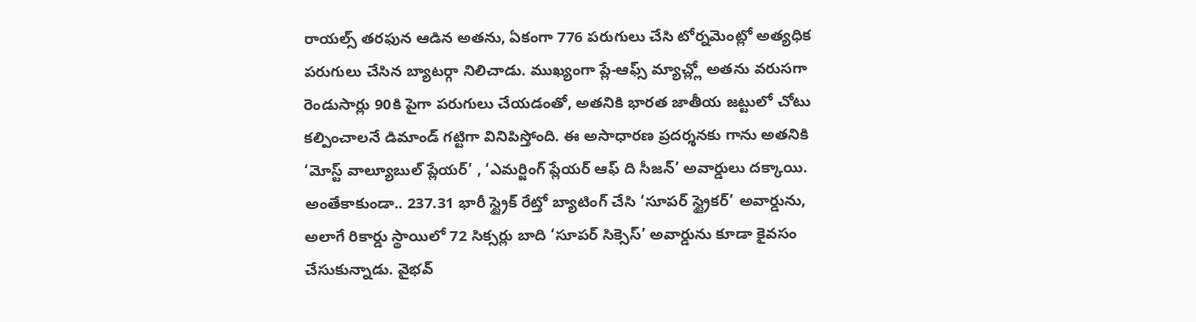రాయల్స్ తరఫున ఆడిన అతను, ఏకంగా 776 పరుగులు చేసి టోర్నమెంట్లో అత్యధిక పరుగులు చేసిన బ్యాటర్గా నిలిచాడు. ముఖ్యంగా ప్లే-ఆఫ్స్ మ్యాచ్ల్లో అతను వరుసగా రెండుసార్లు 90కి పైగా పరుగులు చేయడంతో, అతనికి భారత జాతీయ జట్టులో చోటు కల్పించాలనే డిమాండ్ గట్టిగా వినిపిస్తోంది. ఈ అసాధారణ ప్రదర్శనకు గాను అతనికి ‘మోస్ట్ వాల్యూబుల్ ప్లేయర్’ , ‘ఎమర్జింగ్ ప్లేయర్ ఆఫ్ ది సీజన్’ అవార్డులు దక్కాయి. అంతేకాకుండా.. 237.31 భారీ స్ట్రైక్ రేట్తో బ్యాటింగ్ చేసి ‘సూపర్ స్ట్రైకర్’ అవార్డును, అలాగే రికార్డు స్థాయిలో 72 సిక్సర్లు బాది ‘సూపర్ సిక్సెస్’ అవార్డును కూడా కైవసం చేసుకున్నాడు. వైభవ్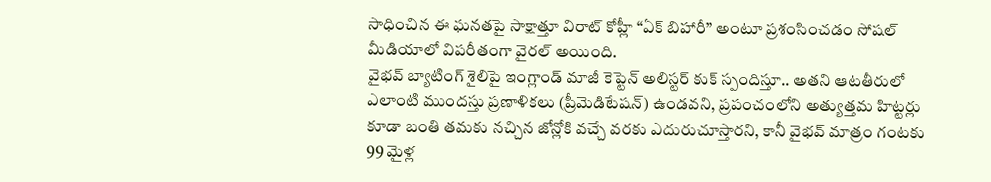సాధించిన ఈ ఘనతపై సాక్షాత్తూ విరాట్ కోహ్లీ “ఏక్ బిహారీ” అంటూ ప్రశంసించడం సోషల్ మీడియాలో విపరీతంగా వైరల్ అయింది.
వైభవ్ బ్యాటింగ్ శైలిపై ఇంగ్లాండ్ మాజీ కెప్టెన్ అలిస్టర్ కుక్ స్పందిస్తూ.. అతని ఆటతీరులో ఎలాంటి ముందస్తు ప్రణాళికలు (ప్రీమెడిటేషన్) ఉండవని, ప్రపంచంలోని అత్యుత్తమ హిట్టర్లు కూడా బంతి తమకు నచ్చిన జోన్లోకి వచ్చే వరకు ఎదురుచూస్తారని, కానీ వైభవ్ మాత్రం గంటకు 99 మైళ్ల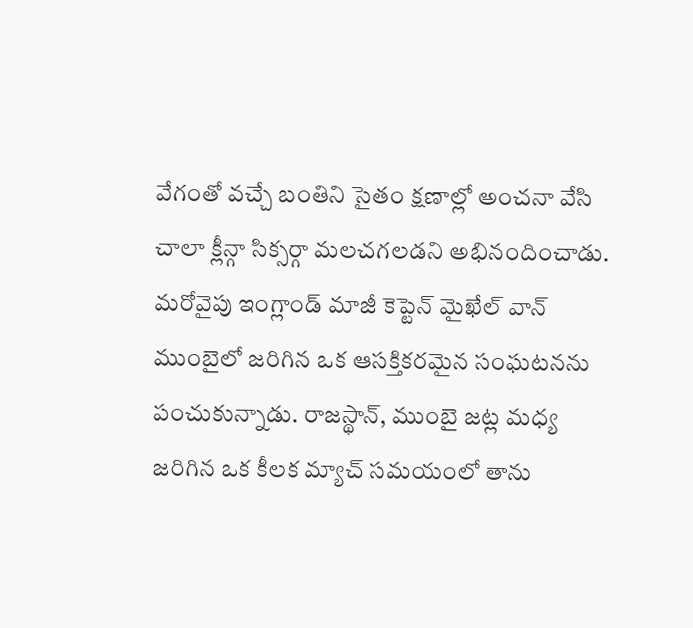వేగంతో వచ్చే బంతిని సైతం క్షణాల్లో అంచనా వేసి చాలా క్లీన్గా సిక్సర్గా మలచగలడని అభినందించాడు.
మరోవైపు ఇంగ్లాండ్ మాజీ కెప్టెన్ మైఖేల్ వాన్ ముంబైలో జరిగిన ఒక ఆసక్తికరమైన సంఘటనను పంచుకున్నాడు. రాజస్థాన్, ముంబై జట్ల మధ్య జరిగిన ఒక కీలక మ్యాచ్ సమయంలో తాను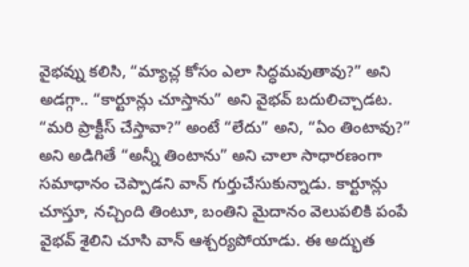వైభవ్ను కలిసి, “మ్యాచ్ల కోసం ఎలా సిద్ధమవుతావు?” అని అడగ్గా.. “కార్టూన్లు చూస్తాను” అని వైభవ్ బదులిచ్చాడట. “మరి ప్రాక్టీస్ చేస్తావా?” అంటే “లేదు” అని, “ఏం తింటావు?” అని అడిగితే “అన్నీ తింటాను” అని చాలా సాధారణంగా సమాధానం చెప్పాడని వాన్ గుర్తుచేసుకున్నాడు. కార్టూన్లు చూస్తూ, నచ్చింది తింటూ, బంతిని మైదానం వెలుపలికి పంపే వైభవ్ శైలిని చూసి వాన్ ఆశ్చర్యపోయాడు. ఈ అద్భుత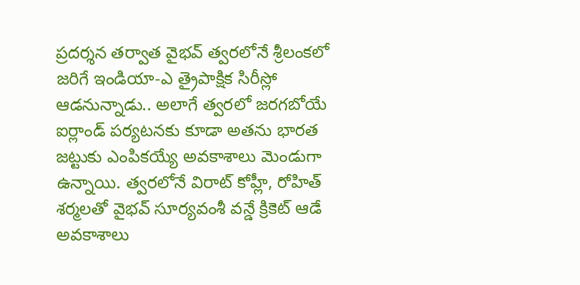ప్రదర్శన తర్వాత వైభవ్ త్వరలోనే శ్రీలంకలో జరిగే ఇండియా-ఎ త్రైపాక్షిక సిరీస్లో ఆడనున్నాడు.. అలాగే త్వరలో జరగబోయే ఐర్లాండ్ పర్యటనకు కూడా అతను భారత జట్టుకు ఎంపికయ్యే అవకాశాలు మెండుగా ఉన్నాయి. త్వరలోనే విరాట్ కోహ్లీ, రోహిత్ శర్మలతో వైభవ్ సూర్యవంశీ వన్డే క్రికెట్ ఆడే అవకాశాలు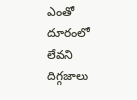ఎంతో దూరంలో లేవని దిగ్గజాలు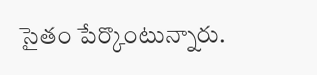సైతం పేర్కొంటున్నారు.